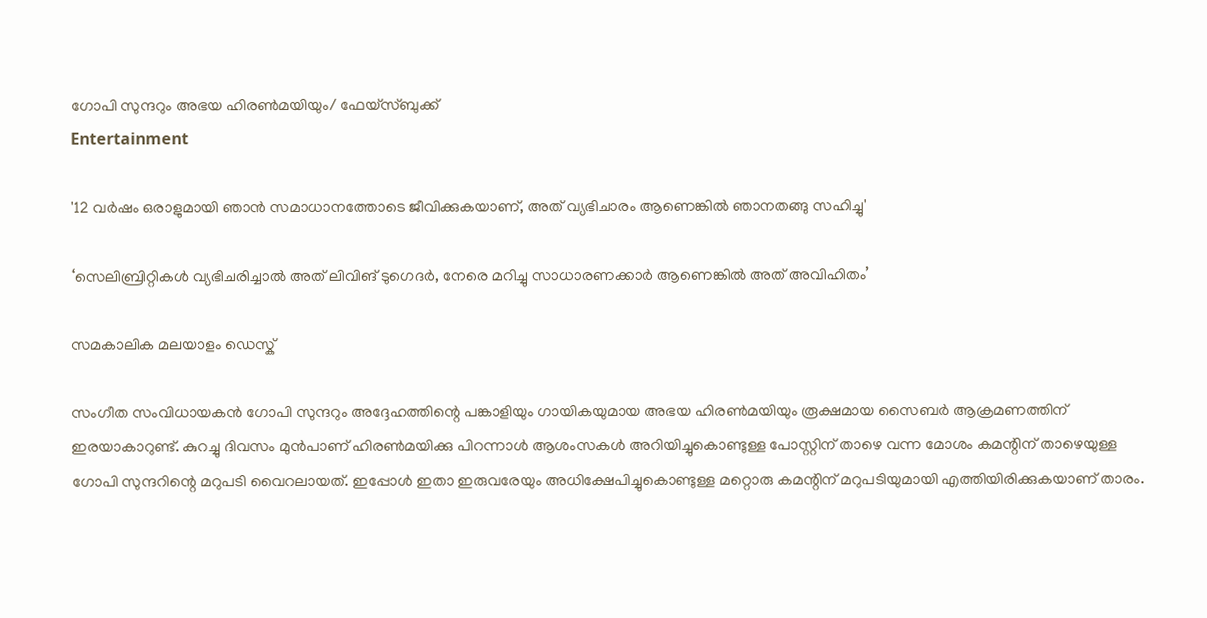ഗോപി സുന്ദറും അഭയ ഹിരൺമയിയും/ ഫേയ്സ്ബുക്ക്
Entertainment

'12 വര്‍ഷം ഒരാളുമായി‌ ഞാൻ സമാധാനത്തോടെ ജീവിക്കുകയാണ്, അത് വ്യഭിചാരം ആണെങ്കിൽ ഞാനതങ്ങു സഹിച്ചു'

‘സെലിബ്രിറ്റികൾ വ്യഭിചരിച്ചാൽ അത് ലിവിങ് ടുഗെദർ, നേരെ മറിച്ചു സാധാരണക്കാർ ആണെങ്കിൽ അത് അവിഹിതം’

സമകാലിക മലയാളം ഡെസ്ക്

സംഗീത സംവിധായകൻ ഗോപി സുന്ദറും അദ്ദേഹത്തിന്റെ പങ്കാളിയും ഗായികയുമായ അഭയ ഹിരൺമയിയും രൂക്ഷമായ സൈബർ ആക്രമണത്തിന് ഇരയാകാറുണ്ട്. കുറച്ചു ദിവസം മുൻപാണ് ഹിരൺമയിക്കു പിറന്നാൾ ആശംസകൾ അറിയിച്ചുകൊണ്ടുള്ള പോസ്റ്റിന് താഴെ വന്ന മോശം കമന്റിന് താഴെയുള്ള ഗോപി സുന്ദറിന്റെ മറുപടി വൈറലായത്. ഇപ്പോൾ ഇതാ ഇരുവരേയും അധിക്ഷേപിച്ചുകൊണ്ടുള്ള മറ്റൊരു കമന്റിന് മറുപടിയുമായി എത്തിയിരിക്കുകയാണ് താരം.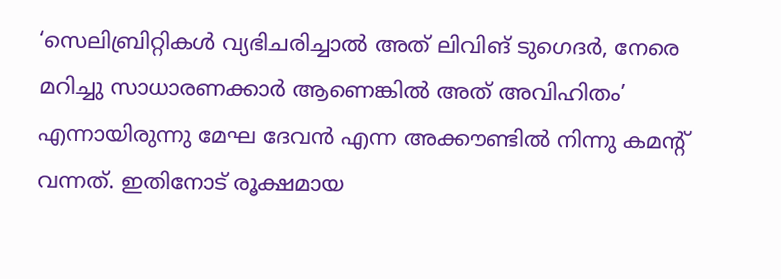‘സെലിബ്രിറ്റികൾ വ്യഭിചരിച്ചാൽ അത് ലിവിങ് ടുഗെദർ, നേരെ മറിച്ചു സാധാരണക്കാർ ആണെങ്കിൽ അത് അവിഹിതം’ എന്നായിരുന്നു മേഘ ദേവൻ എന്ന അക്കൗണ്ടിൽ നിന്നു കമന്റ് വന്നത്. ഇതിനോട് രൂക്ഷമായ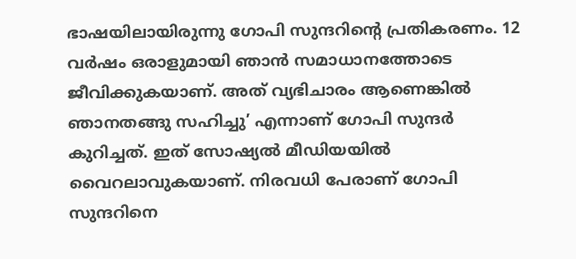ഭാഷയിലായിരുന്നു ഗോപി സുന്ദറിന്റെ പ്രതികരണം. 12 വര്‍ഷം ഒരാളുമായി‌ ഞാൻ സമാധാനത്തോടെ ജീവിക്കുകയാണ്. അത് വ്യഭിചാരം ആണെങ്കിൽ ഞാനതങ്ങു സഹിച്ചു’ എന്നാണ് ഗോപി സുന്ദർ കുറിച്ചത്. ഇത് സോഷ്യൽ മീഡിയയിൽ വൈറലാവുകയാണ്. നിരവധി പേരാണ് ഗോപി സുന്ദറിനെ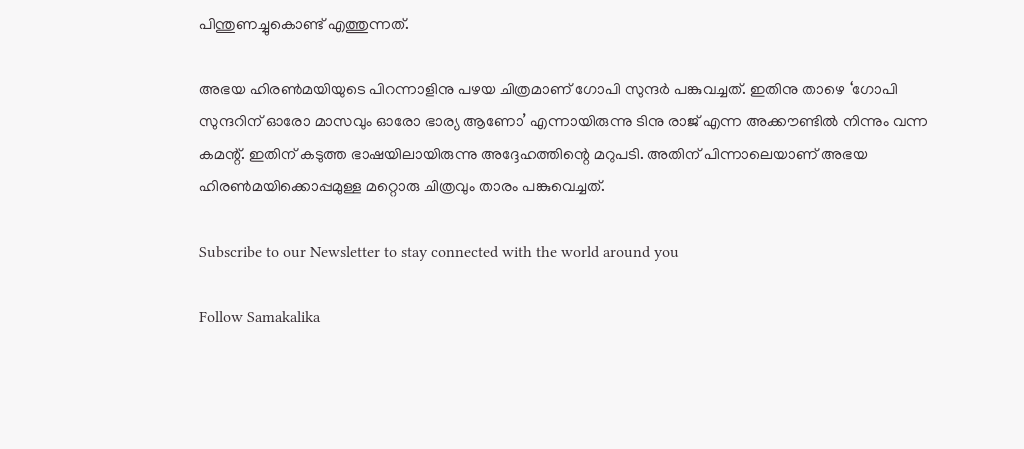പിന്തുണച്ചുകൊണ്ട് എത്തുന്നത്.

അഭയ ഹിരൺമയിയുടെ പിറന്നാളിനു പഴയ ചിത്രമാണ് ഗോപി സുന്ദർ പങ്കുവച്ചത്. ഇതിനു താഴെ ‘ഗോപി സുന്ദറിന് ഓരോ മാസവും ഓരോ ഭാര്യ ആണോ’ എന്നായിരുന്നു ടിനു രാജ് എന്ന അക്കൗണ്ടിൽ നിന്നും വന്ന കമന്റ്. ഇതിന് കടുത്ത ഭാഷയിലായിരുന്നു അദ്ദേഹത്തിന്റെ മറുപടി. അതിന് പിന്നാലെയാണ് അഭയ ഹിരൺമയിക്കൊപ്പമുള്ള മറ്റൊരു ചിത്രവും താരം പങ്കുവെച്ചത്.

Subscribe to our Newsletter to stay connected with the world around you

Follow Samakalika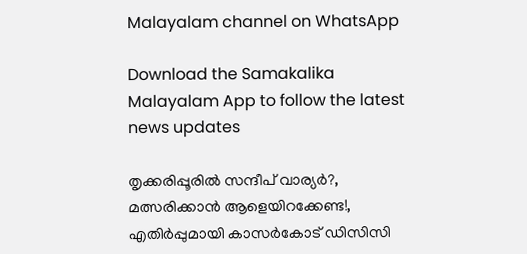Malayalam channel on WhatsApp

Download the Samakalika Malayalam App to follow the latest news updates

തൃക്കരിപ്പൂരില്‍ സന്ദീപ് വാര്യര്‍?, മത്സരിക്കാന്‍ ആളെയിറക്കേണ്ട!, എതിര്‍പ്പുമായി കാസര്‍കോട് ഡിസിസി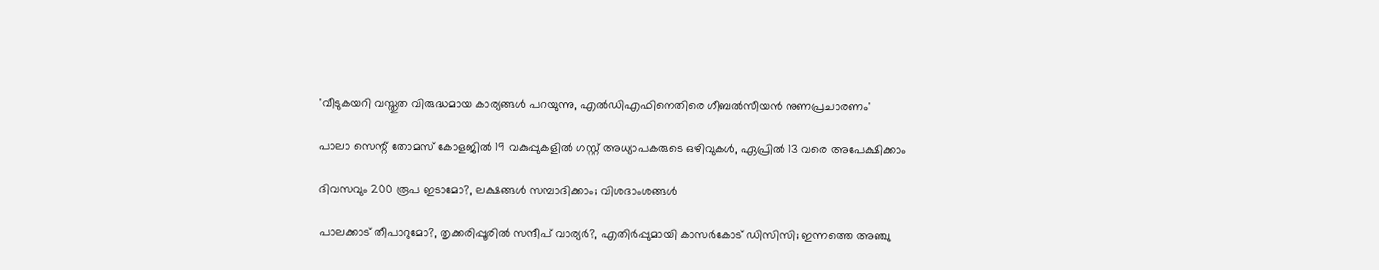'വീടുകയറി വസ്തുത വിരുദ്ധമായ കാര്യങ്ങള്‍ പറയുന്നു, എല്‍ഡിഎഫിനെതിരെ ഗീബല്‍സീയന്‍ നുണപ്രചാരണം'

പാലാ സെന്റ് തോമസ് കോളജിൽ 19 വകുപ്പുകളിൽ ഗസ്റ്റ് അധ്യാപകരുടെ ഒഴിവുകൾ, ഏപ്രിൽ 13 വരെ അപേക്ഷിക്കാം

ദിവസവും 200 രൂപ ഇടാമോ?, ലക്ഷങ്ങള്‍ സമ്പാദിക്കാം; വിശദാംശങ്ങള്‍

പാലക്കാട് തീപാറുമോ?, തൃക്കരിപ്പൂരിൽ സന്ദീപ് വാര്യർ?, എതിർപ്പുമായി കാസർകോട് ഡിസിസി; ഇന്നത്തെ അഞ്ചു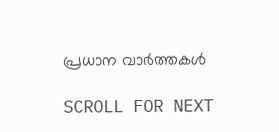പ്രധാന വാർത്തകൾ

SCROLL FOR NEXT